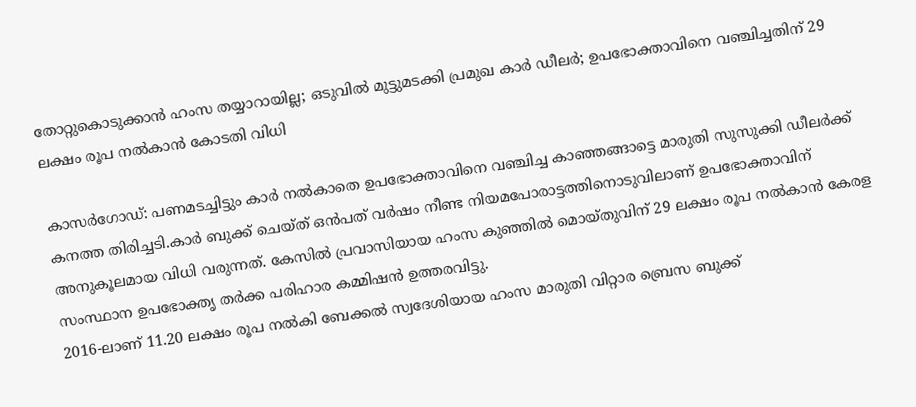തോറ്റുകൊടുക്കാൻ ഹംസ തയ്യാറായില്ല; ഒടുവില്‍ മുട്ടുമടക്കി പ്രമുഖ കാര്‍ ഡീലര്‍; ഉപഭോക്താവിനെ വഞ്ചിച്ചതിന് 29 ലക്ഷം രൂപ നല്‍കാൻ കോടതി വിധി

കാസർഗോഡ്: പണമടച്ചിട്ടും കാർ നല്‍കാതെ ഉപഭോക്താവിനെ വഞ്ചിച്ച കാഞ്ഞങ്ങാട്ടെ മാരുതി സുസുക്കി ഡീലർക്ക് കനത്ത തിരിച്ചടി.കാർ ബുക്ക് ചെയ്ത് ഒൻപത് വർഷം നീണ്ട നിയമപോരാട്ടത്തിനൊടുവിലാണ് ഉപഭോക്താവിന് അനുകൂലമായ വിധി വരുന്നത്. കേസില്‍ പ്രവാസിയായ ഹംസ കുഞ്ഞില്‍ മൊയ്തുവിന് 29 ലക്ഷം രൂപ നല്‍കാൻ കേരള സംസ്ഥാന ഉപഭോക്തൃ തർക്ക പരിഹാര കമ്മിഷൻ ഉത്തരവിട്ടു.
2016-ലാണ് 11.20 ലക്ഷം രൂപ നല്‍കി ബേക്കല്‍ സ്വദേശിയായ ഹംസ മാരുതി വിറ്റാര ബ്രെസ ബുക്ക്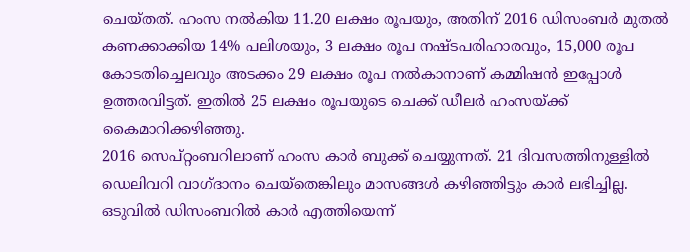ചെയ്തത്. ഹംസ നല്‍കിയ 11.20 ലക്ഷം രൂപയും, അതിന് 2016 ഡിസംബർ മുതല്‍ കണക്കാക്കിയ 14% പലിശയും, 3 ലക്ഷം രൂപ നഷ്ടപരിഹാരവും, 15,000 രൂപ കോടതിച്ചെലവും അടക്കം 29 ലക്ഷം രൂപ നല്‍കാനാണ് കമ്മിഷൻ ഇപ്പോള്‍ ഉത്തരവിട്ടത്. ഇതില്‍ 25 ലക്ഷം രൂപയുടെ ചെക്ക് ഡീലർ ഹംസയ്ക്ക് കൈമാറിക്കഴിഞ്ഞു.
2016 സെപ്റ്റംബറിലാണ് ഹംസ കാർ ബുക്ക് ചെയ്യുന്നത്. 21 ദിവസത്തിനുള്ളില്‍ ഡെലിവറി വാഗ്ദാനം ചെയ്തെങ്കിലും മാസങ്ങള്‍ കഴിഞ്ഞിട്ടും കാർ ലഭിച്ചില്ല. ഒടുവില്‍ ഡിസംബറില്‍ കാർ എത്തിയെന്ന്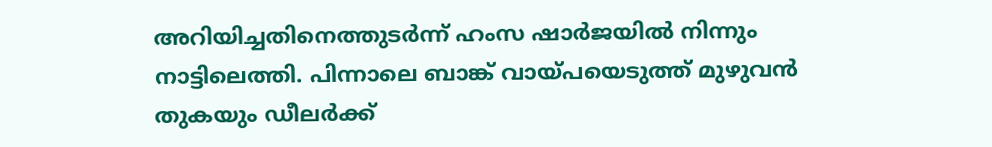അറിയിച്ചതിനെത്തുടർന്ന് ഹംസ ഷാർജയില്‍ നിന്നും നാട്ടിലെത്തി. പിന്നാലെ ബാങ്ക് വായ്പയെടുത്ത് മുഴുവൻ തുകയും ഡീലർക്ക്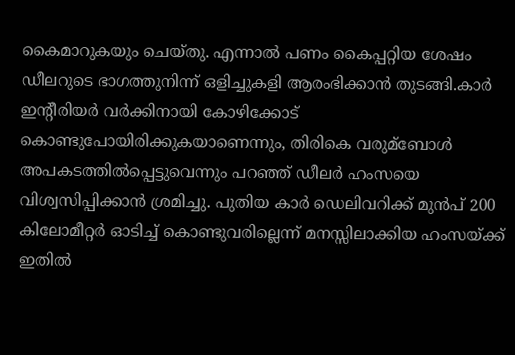കൈമാറുകയും ചെയ്തു. എന്നാല്‍ പണം കൈപ്പറ്റിയ ശേഷം ഡീലറുടെ ഭാഗത്തുനിന്ന് ഒളിച്ചുകളി ആരംഭിക്കാൻ തുടങ്ങി.കാർ ഇന്റീരിയർ വർക്കിനായി കോഴിക്കോട് കൊണ്ടുപോയിരിക്കുകയാണെന്നും, തിരികെ വരുമ്ബോള്‍ അപകടത്തില്‍പ്പെട്ടുവെന്നും പറഞ്ഞ് ഡീലർ ഹംസയെ വിശ്വസിപ്പിക്കാൻ ശ്രമിച്ചു. പുതിയ കാർ ഡെലിവറിക്ക് മുൻപ് 200 കിലോമീറ്റർ ഓടിച്ച്‌ കൊണ്ടുവരില്ലെന്ന് മനസ്സിലാക്കിയ ഹംസയ്ക്ക് ഇതില്‍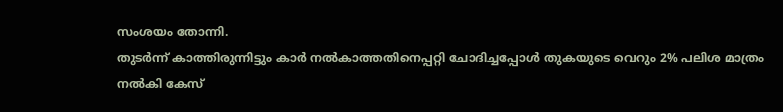സംശയം തോന്നി.
തുടർന്ന് കാത്തിരുന്നിട്ടും കാർ നല്‍കാത്തതിനെപ്പറ്റി ചോദിച്ചപ്പോള്‍ തുകയുടെ വെറും 2% പലിശ മാത്രം നല്‍കി കേസ്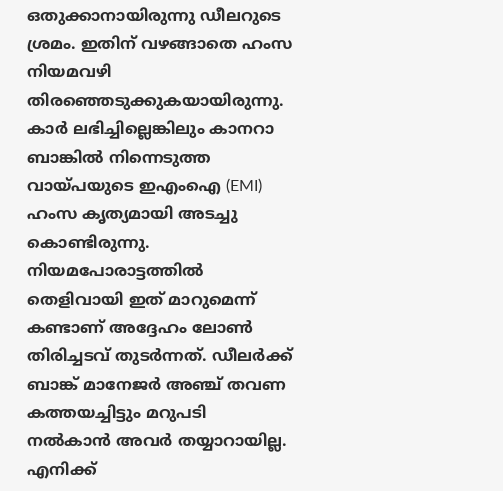ഒതുക്കാനായിരുന്നു ഡീലറുടെ ശ്രമം. ഇതിന് വഴങ്ങാതെ ഹംസ നിയമവഴി തിരഞ്ഞെടുക്കുകയായിരുന്നു. കാർ ലഭിച്ചില്ലെങ്കിലും കാനറാ ബാങ്കില്‍ നിന്നെടുത്ത വായ്പയുടെ ഇഎംഐ (EMI) ഹംസ കൃത്യമായി അടച്ചു കൊണ്ടിരുന്നു. നിയമപോരാട്ടത്തില്‍ തെളിവായി ഇത് മാറുമെന്ന് കണ്ടാണ് അദ്ദേഹം ലോണ്‍ തിരിച്ചടവ് തുടർന്നത്. ഡീലർക്ക് ബാങ്ക് മാനേജർ അഞ്ച് തവണ കത്തയച്ചിട്ടും മറുപടി നല്‍കാൻ അവർ തയ്യാറായില്ല.
എനിക്ക്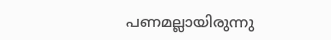പണമല്ലായിരുന്നു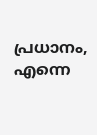പ്രധാനം, എന്നെ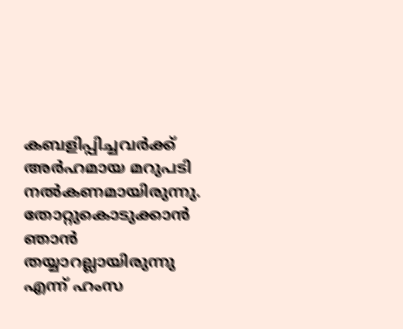കബളിപ്പിച്ചവർക്ക് അർഹമായ മറുപടി നല്‍കണമായിരുന്നു. തോറ്റുകൊടുക്കാൻ ഞാൻ തയ്യാറല്ലായിരുന്നു എന്ന് ഹംസ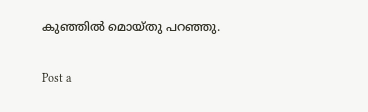കുഞ്ഞില്‍ മൊയ്തു പറഞ്ഞു.

Post a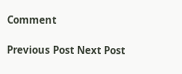Comment

Previous Post Next Post